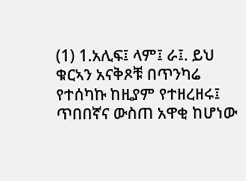(1) 1.አሊፍ፤ ላም፤ ራ፤. ይህ ቁርኣን አናቅጾቹ በጥንካሬ የተሰካኩ ከዚያም የተዘረዘሩ፤ ጥበበኛና ውስጠ አዋቂ ከሆነው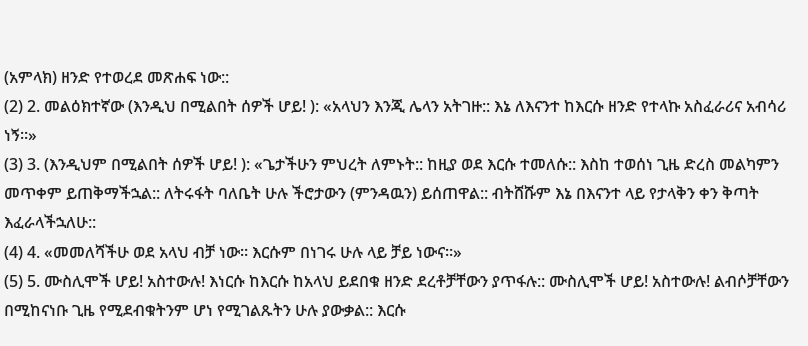(አምላክ) ዘንድ የተወረደ መጽሐፍ ነው::
(2) 2. መልዕክተኛው (እንዲህ በሚልበት ሰዎች ሆይ! ): «አላህን እንጂ ሌላን አትገዙ:: እኔ ለእናንተ ከእርሱ ዘንድ የተላኩ አስፈራሪና አብሳሪ ነኝ።»
(3) 3. (እንዲህም በሚልበት ሰዎች ሆይ! ): «ጌታችሁን ምህረት ለምኑት:: ከዚያ ወደ እርሱ ተመለሱ:: እስከ ተወሰነ ጊዜ ድረስ መልካምን መጥቀም ይጠቅማችኋል:: ለትሩፋት ባለቤት ሁሉ ችሮታውን (ምንዳዉን) ይሰጠዋል:: ብትሸሹም እኔ በእናንተ ላይ የታላቅን ቀን ቅጣት እፈራላችኋለሁ::
(4) 4. «መመለሻችሁ ወደ አላህ ብቻ ነው። እርሱም በነገሩ ሁሉ ላይ ቻይ ነውና።»
(5) 5. ሙስሊሞች ሆይ! አስተውሉ! እነርሱ ከእርሱ ከአላህ ይደበቁ ዘንድ ደረቶቻቸውን ያጥፋሉ:: ሙስሊሞች ሆይ! አስተውሉ! ልብሶቻቸውን በሚከናነቡ ጊዜ የሚደብቁትንም ሆነ የሚገልጹትን ሁሉ ያውቃል:: እርሱ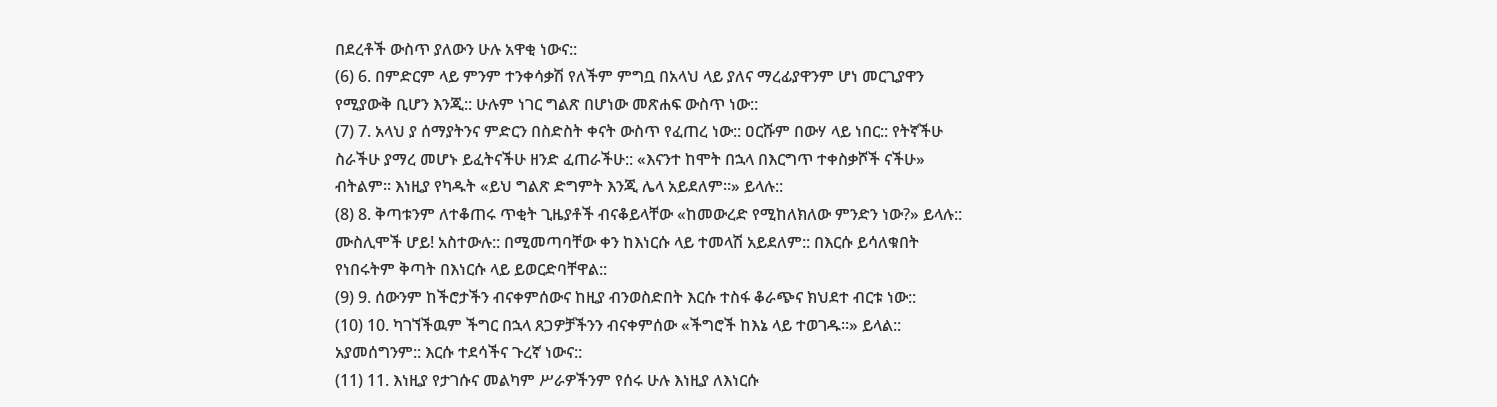በደረቶች ውስጥ ያለውን ሁሉ አዋቂ ነውና::
(6) 6. በምድርም ላይ ምንም ተንቀሳቃሽ የለችም ምግቧ በአላህ ላይ ያለና ማረፊያዋንም ሆነ መርጊያዋን የሚያውቅ ቢሆን እንጂ:: ሁሉም ነገር ግልጽ በሆነው መጽሐፍ ውስጥ ነው::
(7) 7. አላህ ያ ሰማያትንና ምድርን በስድስት ቀናት ውስጥ የፈጠረ ነው:: ዐርሹም በውሃ ላይ ነበር:: የትኛችሁ ስራችሁ ያማረ መሆኑ ይፈትናችሁ ዘንድ ፈጠራችሁ:: «እናንተ ከሞት በኋላ በእርግጥ ተቀስቃሾች ናችሁ» ብትልም። እነዚያ የካዱት «ይህ ግልጽ ድግምት እንጂ ሌላ አይደለም።» ይላሉ::
(8) 8. ቅጣቱንም ለተቆጠሩ ጥቂት ጊዜያቶች ብናቆይላቸው «ከመውረድ የሚከለክለው ምንድን ነው?» ይላሉ:: ሙስሊሞች ሆይ! አስተውሉ:: በሚመጣባቸው ቀን ከእነርሱ ላይ ተመላሽ አይደለም:: በእርሱ ይሳለቁበት የነበሩትም ቅጣት በእነርሱ ላይ ይወርድባቸዋል::
(9) 9. ሰውንም ከችሮታችን ብናቀምሰውና ከዚያ ብንወስድበት እርሱ ተስፋ ቆራጭና ክህደተ ብርቱ ነው::
(10) 10. ካገኘችዉም ችግር በኋላ ጸጋዎቻችንን ብናቀምሰው «ችግሮች ከእኔ ላይ ተወገዱ።» ይላል:: አያመሰግንም:: እርሱ ተደሳችና ጉረኛ ነውና::
(11) 11. እነዚያ የታገሱና መልካም ሥራዎችንም የሰሩ ሁሉ እነዚያ ለእነርሱ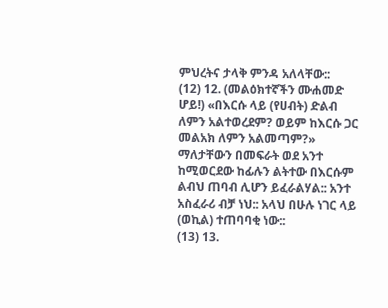ምህረትና ታላቅ ምንዳ አለላቸው::
(12) 12. (መልዕክተኛችን ሙሐመድ ሆይ!) «በእርሱ ላይ (የሀብት) ድልብ ለምን አልተወረደም? ወይም ከእርሱ ጋር መልአክ ለምን አልመጣም?» ማለታቸውን በመፍራት ወደ አንተ ከሚወርደው ከፊሉን ልትተው በእርሱም ልብህ ጠባብ ሊሆን ይፈራልሃል:: አንተ አስፈራሪ ብቻ ነህ:: አላህ በሁሉ ነገር ላይ (ወኪል) ተጠባባቂ ነው::
(13) 13.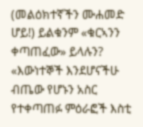(መልዕክተኛችን ሙሐመድ ሆይ!) ይልቁንም «ቁርኣንን ቀጣጠፈው» ይላሉን? «እውነተኞች እንደሆናችሁ ብጤው የሆኑን አስር የተቀጣጠፉ ምዕራፎች እስቲ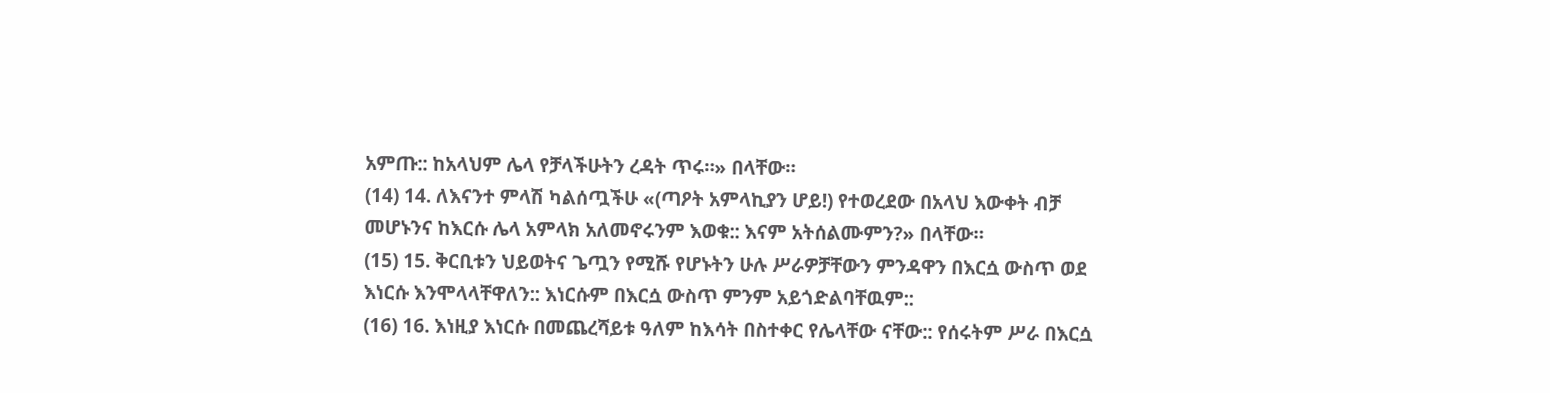አምጡ:: ከአላህም ሌላ የቻላችሁትን ረዳት ጥሩ።» በላቸው።
(14) 14. ለእናንተ ምላሽ ካልሰጧችሁ «(ጣዖት አምላኪያን ሆይ!) የተወረደው በአላህ እውቀት ብቻ መሆኑንና ከእርሱ ሌላ አምላክ አለመኖሩንም እወቁ:: እናም አትሰልሙምን?» በላቸው።
(15) 15. ቅርቢቱን ህይወትና ጌጧን የሚሹ የሆኑትን ሁሉ ሥራዎቻቸውን ምንዳዋን በእርሷ ውስጥ ወደ እነርሱ እንሞላላቸዋለን:: እነርሱም በእርሷ ውስጥ ምንም አይጎድልባቸዉም::
(16) 16. እነዚያ እነርሱ በመጨረሻይቱ ዓለም ከእሳት በስተቀር የሌላቸው ናቸው:: የሰሩትም ሥራ በእርሷ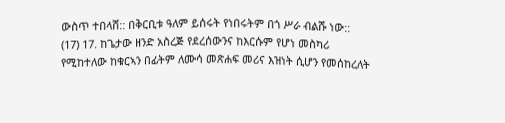ውስጥ ተበላሸ:: በቅርቢቱ ዓለም ይሰሩት የነበሩትም በጎ ሥራ ብልሹ ነው::
(17) 17. ከጌታው ዘንድ አስረጅ የደረሰውንና ከእርሱም የሆነ መስካሪ የሚከተለው ከቁርኣን በፊትም ለሙሳ መጽሐፍ መሪና እዝነት ሲሆን የመሰከረለት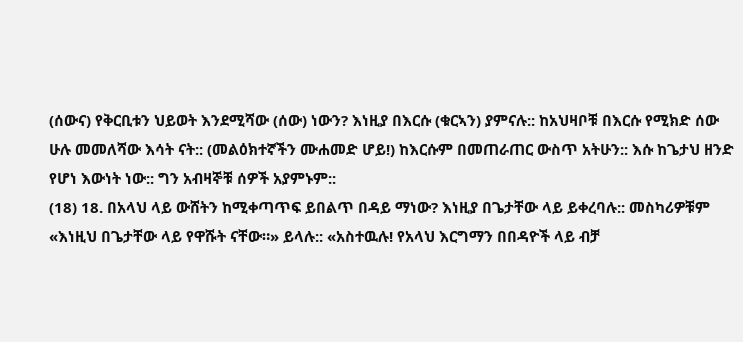(ሰውና) የቅርቢቱን ህይወት እንደሚሻው (ሰው) ነውን? እነዚያ በእርሱ (ቁርኣን) ያምናሉ:: ከአህዛቦቹ በእርሱ የሚክድ ሰው ሁሉ መመለሻው እሳት ናት:: (መልዕክተኛችን ሙሐመድ ሆይ!) ከእርሱም በመጠራጠር ውስጥ አትሁን:: እሱ ከጌታህ ዘንድ የሆነ እውነት ነው:: ግን አብዛኞቹ ሰዎች አያምኑም::
(18) 18. በአላህ ላይ ውሸትን ከሚቀጣጥፍ ይበልጥ በዳይ ማነው? እነዚያ በጌታቸው ላይ ይቀረባሉ:: መስካሪዎቹም «እነዚህ በጌታቸው ላይ የዋሹት ናቸው።» ይላሉ:: «አስተዉሉ! የአላህ እርግማን በበዳዮች ላይ ብቻ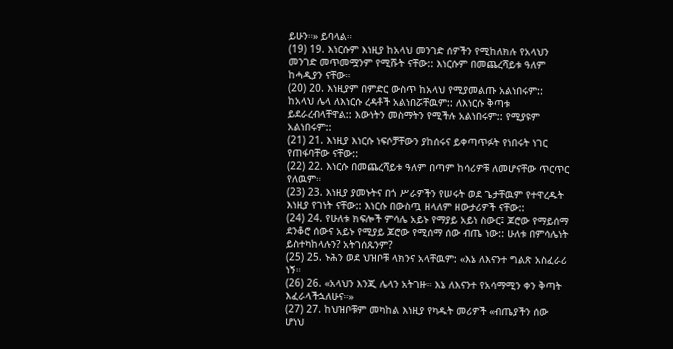ይሁን።» ይባላል።
(19) 19. እነርሱም እነዚያ ከአላህ መንገድ ሰዎችን የሚከለክሉ የአላህን መንገድ መጥመሟንም የሚሹት ናቸው:: እነርሱም በመጨረሻይቱ ዓለም ከሓዲያን ናቸው።
(20) 20. እነዚያም በምድር ውስጥ ከአላህ የሚያመልጡ አልነበሩም:: ከአላህ ሌላ ለእነርሱ ረዳቶች አልነበሯቸዉም:: ለእነርሱ ቅጣቱ ይደራረብላቸዋል:: እውነትን መስማትን የሚችሉ አልነበሩም:: የሚያዩም አልነበሩም::
(21) 21. እነዚያ እነርሱ ነፍሶቻቸውን ያከሰሩና ይቀጣጥፉት የነበሩት ነገር የጠፋባቸው ናቸው::
(22) 22. እነርሱ በመጨረሻይቱ ዓለም በጣም ከሳሪዎቹ ለመሆናቸው ጥርጥር የለዉም።
(23) 23. እነዚያ ያመኑትና በጎ ሥራዎችን የሠሩት ወደ ጌታቸዉም የተዋረዱት እነዚያ የገነት ናቸው:: እነርሱ በውስጧ ዘላለም ዘውታሪዎች ናቸው::
(24) 24. የሁለቱ ክፍሎች ምሳሌ አይኑ የማያይ አይነ ስውር፤ ጆሮው የማይሰማ ደንቆሮ ሰውና አይኑ የሚያይ ጆሮው የሚሰማ ሰው ብጤ ነው:: ሁለቱ በምሳሌነት ይስተካከላሉን? አትገሰጹንም?
(25) 25. ኑሕን ወደ ህዝቦቹ ላክንና አላቸዉም: «እኔ ለእናንተ ግልጽ አስፈራሪ ነኝ።
(26) 26. «አላህን እንጂ ሌላን አትገዙ። እኔ ለእናንተ የአሳማሚን ቀን ቅጣት እፈራላችኋለሁና።»
(27) 27. ከህዝቦቹም መካከል እነዚያ የካዱት መሪዎች «ብጤያችን ሰው ሆነህ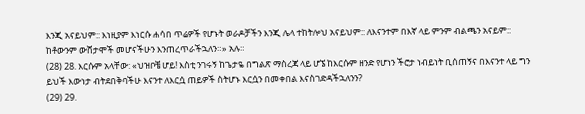እንጂ አናይህም:: እነዚያም እነርሱ ሐሳበ ጥሬዎች የሆኑት ወራዶቻችን እንጂ ሌላ ተከትሎህ አናይህም:: ለእናንተም በእኛ ላይ ምንም ብልጫን አናይም:: ከቶውንም ውሸታሞች መሆናችሁን እንጠረጥራችኋለን።» አሉ።
(28) 28. እርሱም አላቸው: «ህዝቦቼ ሆይ! እስቲ ንገሩኝ ከጌታዬ በግልጽ ማስረጃ ላይ ሆኜ ከእርሱም ዘንድ የሆነን ችሮታ ነብይነት ቢሰጠኝና በእናንተ ላይ ግን ይህች እውነታ ብትደበቅባችሁ እናንተ ለእርሷ ጠይዎች ስትሆኑ እርሷን በመቀበል እናስገድዳችኋለንን?
(29) 29.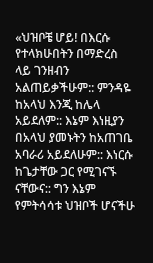«ህዝቦቼ ሆይ! በእርሱ የተላክሁበትን በማድረስ ላይ ገንዘብን አልጠይቃችሁም:: ምንዳዬ ከአላህ እንጂ ከሌላ አይደለም:: እኔም እነዚያን በአላህ ያመኑትን ከአጠገቤ አባራሪ አይደለሁም:: እነርሱ ከጌታቸው ጋር የሚገናኙ ናቸውና:: ግን እኔም የምትሳሳቱ ህዝቦች ሆናችሁ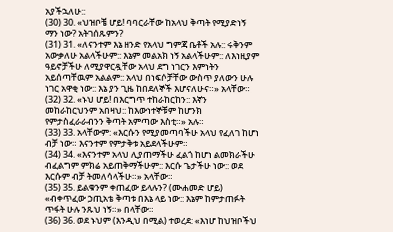አያችኋለሁ::
(30) 30. «ህዝቦቼ ሆይ! ባባርራቸው ከአላህ ቅጣት የሚያድነኝ ማን ነው? አትገሰጹምን?
(31) 31. «ለናንተም እኔ ዘንድ የአላህ ግምጃ ቤቶች አሉ:: ሩቅንም አውቃለሁ አልላችሁም:: እኔም መልአክ ነኝ አልላችሁም:: ለእነዚያም ዓይኖቻችሁ ለሚያዋርዷቸው አላህ ደግ ነገርን እምነትን አይሰጣቸዉም አልልም:: አላህ በነፍሶቻቸው ውስጥ ያለውን ሁሉ ነገር አዋቂ ነው:: እኔ ያን ጊዜ ከበደለኞች እሆናለሁና።» አላቸው።
(32) 32. «ኑህ ሆይ! በእርግጥ ተከራከርከን:: እኛን መከራከርህንም አበዛህ:: ከእውነተኞቹም ከሆንክ የምታስፈራራብንን ቅጣት አምጣው እስቲ።» አሉ።
(33) 33. አላቸውም: «እርሱን የሚያመጣባችሁ አላህ የፈለገ ከሆነ ብቻ ነው። እናንተም የምታቅቱ አይደላችሁም።
(34) 34. «እናንተም አላህ ሊያጠማችሁ ፈልጎ ከሆነ ልመክራችሁ ብፈልግም ምክሬ አይጠቅማችሁም:: እርሱ ጌታችሁ ነው:: ወደ እርሱም ብቻ ትመለሳላችሁ።» አላቸው።
(35) 35. ይልቁንም ቀጠፈው ይላሉን? (ሙሐመድ ሆይ) «ብቀጥፈው ኃጢአቴ ቅጣቱ በእኔ ላይ ነው:: እኔም ከምታጠፉት ጥፋት ሁሉ ንጹህ ነኝ።» በላቸው።
(36) 36. ወደ ኑህም (እንዲህ በሚል) ተወረደ: «እነሆ ከህዝቦችህ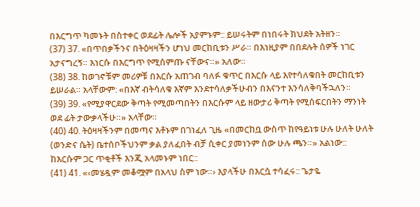በእርግጥ ካመኑት በስተቀር ወደፊት ሌሎች አያምኑም:: ይሠሩትም በነበሩት ክህደት አትዘን።
(37) 37. «በጥበቃችንና በትዕዛዛችን ሆነህ መርከቢቱን ሥራ። በእነዚያም በበደሉት ሰዎች ነገር አታናግረኝ። እነርሱ በእርግጥ የሚሰምጡ ናቸውና።» አለው።
(38) 38. ከወገኖቹም መሪዎቹ በእርሱ አጠገብ ባለፉ ቁጥር በእርሱ ላይ እየተሳለቁበት መርከቢቱን ይሠራል። አላቸውም: «በእኛ ብትሳለቁ እኛም እንደተሳለቃችሁብን በእናንተ እንሳለቅባችኋለን።
(39) 39. «የሚያዋርደው ቅጣት የሚመጣበትን በእርሱም ላይ ዘውታሪ ቅጣት የሚሰፍርበትን ማንነት ወደ ፊት ታውቃላችሁ።» አላቸው።
(40) 40. ትዕዛዛችንም በመጣና እቶኑም በገነፈለ ጊዜ «በመርከቧ ውስጥ ከየዓይነቱ ሁሉ ሁለት ሁለት (ወንድና ሴት) ቤተሰቦችህንም ቃል ያለፈበት ብቻ ሲቀር ያመነንም ሰው ሁሉ ጫን።» አልነው:: ከእርሱም ጋር ጥቂቶች እንጂ አላመኑም ነበር::
(41) 41. «‹መሄዷም መቆሟም በአላህ ስም ነው።› እያላችሁ በእርሷ ተሳፈሩ:: ጌታዬ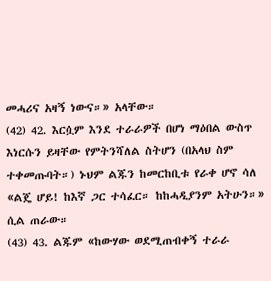መሓሪና አዛኝ ነውና።» አላቸው።
(42) 42. እርሷም እንደ ተራራዎች በሆነ ማዕበል ውስጥ እነርሱን ይዛቸው የምትንሻለል ስትሆን (በአላህ ስም ተቀመጡባት።) ኑህም ልጁን ከመርከቢቱ የራቀ ሆኖ ሳለ «ልጄ ሆይ! ከእኛ ጋር ተሳፈር። ከከሓዲያንም አትሁን።» ሲል ጠራው።
(43) 43. ልጁም «ከውሃው ወደሚጠብቀኝ ተራራ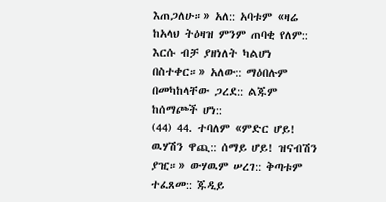እጠጋለሁ።» አለ:: አባቱም «ዛሬ ከአላህ ትዕዛዝ ምንም ጠባቂ የለም:: እርሱ ብቻ ያዘነለት ካልሆነ በስተቀር።» አለው:: ማዕበሉም በመካከላቸው ጋረደ:: ልጁም ከሰማጮች ሆነ::
(44) 44. ተባለም «ምድር ሆይ! ዉሃሽን ዋጪ:: ሰማይ ሆይ! ዝናብሽን ያዢ።» ውሃዉም ሠረገ:: ቅጣቱም ተፈጸመ:: ጁዲይ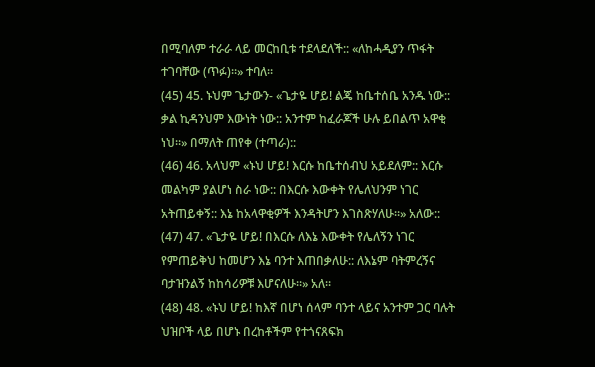በሚባለም ተራራ ላይ መርከቢቱ ተደላደለች:: «ለከሓዲያን ጥፋት ተገባቸው (ጥፉ)።» ተባለ።
(45) 45. ኑህም ጌታውን- «ጌታዬ ሆይ! ልጄ ከቤተሰቤ አንዱ ነው:: ቃል ኪዳንህም እውነት ነው:: አንተም ከፈራጆች ሁሉ ይበልጥ አዋቂ ነህ።» በማለት ጠየቀ (ተጣራ)::
(46) 46. አላህም «ኑህ ሆይ! እርሱ ከቤተሰብህ አይደለም:: እርሱ መልካም ያልሆነ ስራ ነው:: በእርሱ እውቀት የሌለህንም ነገር አትጠይቀኝ:: እኔ ከአላዋቂዎች እንዳትሆን እገስጽሃለሁ።» አለው::
(47) 47. «ጌታዬ ሆይ! በእርሱ ለእኔ እውቀት የሌለኝን ነገር የምጠይቅህ ከመሆን እኔ ባንተ እጠበቃለሁ:: ለእኔም ባትምረኝና ባታዝንልኝ ከከሳሪዎቹ እሆናለሁ።» አለ።
(48) 48. «ኑህ ሆይ! ከእኛ በሆነ ሰላም ባንተ ላይና አንተም ጋር ባሉት ህዝቦች ላይ በሆኑ በረከቶችም የተጎናጸፍክ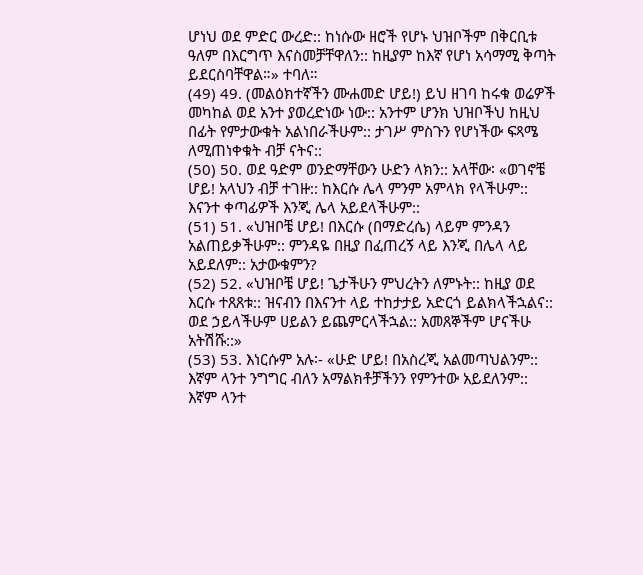ሆነህ ወደ ምድር ውረድ:: ከነሱው ዘሮች የሆኑ ህዝቦችም በቅርቢቱ ዓለም በእርግጥ እናስመቻቸዋለን:: ከዚያም ከእኛ የሆነ አሳማሚ ቅጣት ይደርስባቸዋል።» ተባለ።
(49) 49. (መልዕክተኛችን ሙሐመድ ሆይ!) ይህ ዘገባ ከሩቁ ወሬዎች መካከል ወደ አንተ ያወረድነው ነው:: አንተም ሆንክ ህዝቦችህ ከዚህ በፊት የምታውቁት አልነበራችሁም:: ታገሥ ምስጉን የሆነችው ፍጻሜ ለሚጠነቀቁት ብቻ ናትና::
(50) 50. ወደ ዓድም ወንድማቸውን ሁድን ላክን:: አላቸው፡ «ወገኖቼ ሆይ! አላህን ብቻ ተገዙ:: ከእርሱ ሌላ ምንም አምላክ የላችሁም:: እናንተ ቀጣፊዎች እንጂ ሌላ አይደላችሁም::
(51) 51. «ህዝቦቼ ሆይ! በእርሱ (በማድረሴ) ላይም ምንዳን አልጠይቃችሁም:: ምንዳዬ በዚያ በፈጠረኝ ላይ እንጂ በሌላ ላይ አይደለም:: አታውቁምን?
(52) 52. «ህዝቦቼ ሆይ! ጌታችሁን ምህረትን ለምኑት:: ከዚያ ወደ እርሱ ተጸጸቱ:: ዝናብን በእናንተ ላይ ተከታታይ አድርጎ ይልክላችኋልና:: ወደ ኃይላችሁም ሀይልን ይጨምርላችኋል:: አመጸኞችም ሆናችሁ አትሽሹ::»
(53) 53. እነርሱም አሉ፡- «ሁድ ሆይ! በአስረጂ አልመጣህልንም:: እኛም ላንተ ንግግር ብለን አማልክቶቻችንን የምንተው አይደለንም:: እኛም ላንተ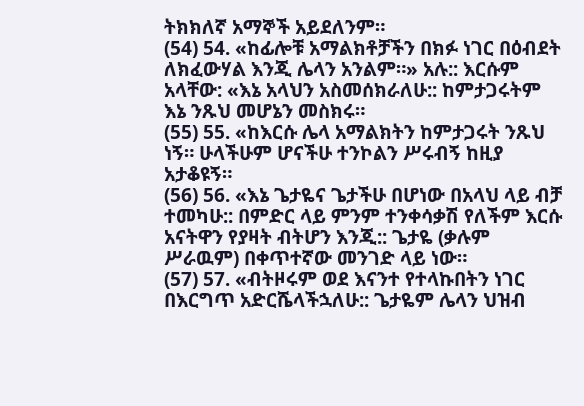ትክክለኛ አማኞች አይደለንም።
(54) 54. «ከፊሎቹ አማልክቶቻችን በክፉ ነገር በዕብደት ለክፈውሃል እንጂ ሌላን አንልም።» አሉ:: እርሱም አላቸው: «እኔ አላህን አስመሰክራለሁ:: ከምታጋሩትም እኔ ንጹህ መሆኔን መስክሩ።
(55) 55. «ከእርሱ ሌላ አማልክትን ከምታጋሩት ንጹህ ነኝ። ሁላችሁም ሆናችሁ ተንኮልን ሥሩብኝ ከዚያ አታቆዩኝ።
(56) 56. «እኔ ጌታዬና ጌታችሁ በሆነው በአላህ ላይ ብቻ ተመካሁ:: በምድር ላይ ምንም ተንቀሳቃሽ የለችም እርሱ አናትዋን የያዛት ብትሆን እንጂ:: ጌታዬ (ቃሉም ሥራዉም) በቀጥተኛው መንገድ ላይ ነው።
(57) 57. «ብትዞሩም ወደ እናንተ የተላኩበትን ነገር በእርግጥ አድርሼላችኋለሁ:: ጌታዬም ሌላን ህዝብ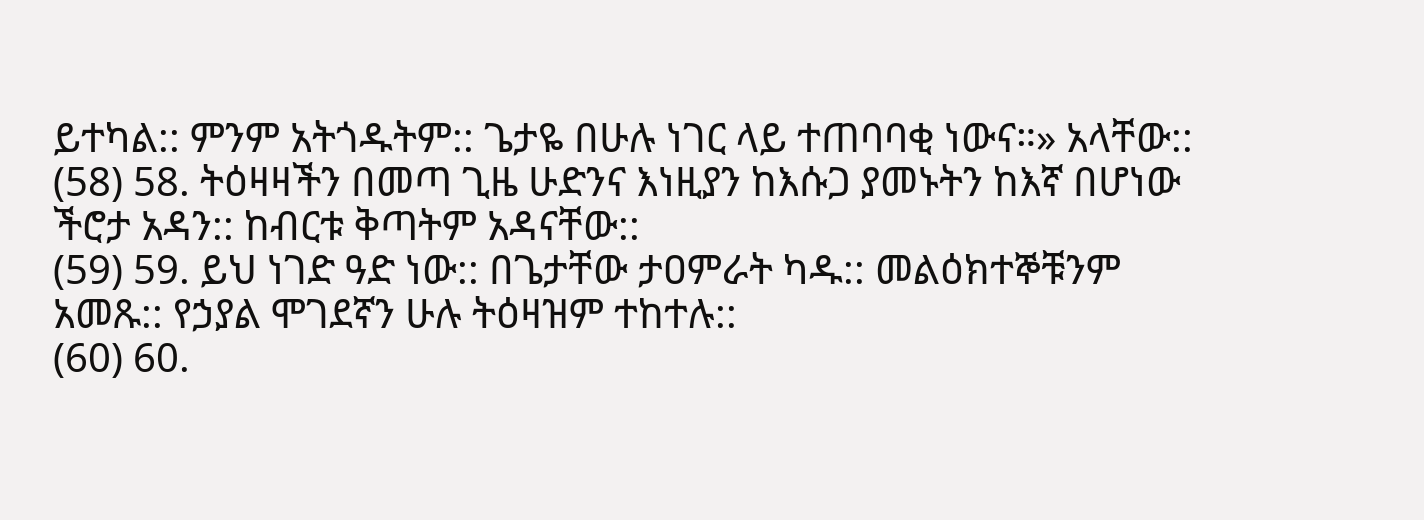ይተካል:: ምንም አትጎዱትም:: ጌታዬ በሁሉ ነገር ላይ ተጠባባቂ ነውና።» አላቸው::
(58) 58. ትዕዛዛችን በመጣ ጊዜ ሁድንና እነዚያን ከእሱጋ ያመኑትን ከእኛ በሆነው ችሮታ አዳን:: ከብርቱ ቅጣትም አዳናቸው::
(59) 59. ይህ ነገድ ዓድ ነው:: በጌታቸው ታዐምራት ካዱ:: መልዕክተኞቹንም አመጹ:: የኃያል ሞገደኛን ሁሉ ትዕዛዝም ተከተሉ::
(60) 60.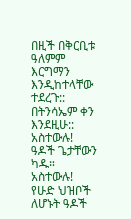በዚች በቅርቢቱ ዓለምም እርግማን እንዲከተላቸው ተደረጉ:: በትንሳኤም ቀን እንደዚሁ:: አስተውሉ! ዓዶች ጌታቸውን ካዱ። አስተውሉ! የሁድ ህዝቦች ለሆኑት ዓዶች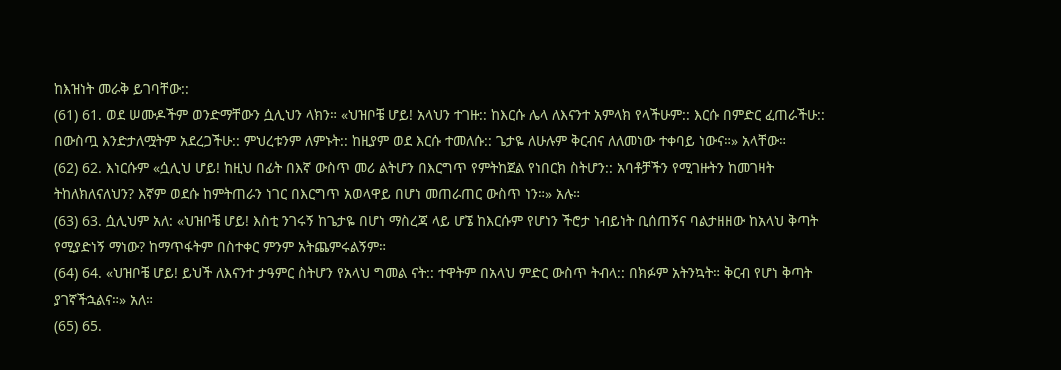ከእዝነት መራቅ ይገባቸው::
(61) 61. ወደ ሠሙዶችም ወንድማቸውን ሷሊህን ላክን። «ህዝቦቼ ሆይ! አላህን ተገዙ:: ከእርሱ ሌላ ለእናንተ አምላክ የላችሁም:: እርሱ በምድር ፈጠራችሁ:: በውስጧ እንድታለሟትም አደረጋችሁ:: ምህረቱንም ለምኑት:: ከዚያም ወደ እርሱ ተመለሱ:: ጌታዬ ለሁሉም ቅርብና ለለመነው ተቀባይ ነውና።» አላቸው።
(62) 62. እነርሱም «ሷሊህ ሆይ! ከዚህ በፊት በእኛ ውስጥ መሪ ልትሆን በእርግጥ የምትከጀል የነበርክ ስትሆን:: አባቶቻችን የሚገዙትን ከመገዛት ትከለክለናለህን? እኛም ወደሱ ከምትጠራን ነገር በእርግጥ አወላዋይ በሆነ መጠራጠር ውስጥ ነን።» አሉ።
(63) 63. ሷሊህም አለ: «ህዝቦቼ ሆይ! እስቲ ንገሩኝ ከጌታዬ በሆነ ማስረጃ ላይ ሆኜ ከእርሱም የሆነን ችሮታ ነብይነት ቢሰጠኝና ባልታዘዘው ከአላህ ቅጣት የሚያድነኝ ማነው? ከማጥፋትም በስተቀር ምንም አትጨምሩልኝም።
(64) 64. «ህዝቦቼ ሆይ! ይህች ለእናንተ ታዓምር ስትሆን የአላህ ግመል ናት:: ተዋትም በአላህ ምድር ውስጥ ትብላ:: በክፉም አትንኳት። ቅርብ የሆነ ቅጣት ያገኛችኋልና።» አለ።
(65) 65.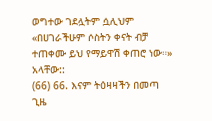ወግተው ገደሏትም ሷሊህም «በሀገራችሁም ሶስትን ቀናት ብቻ ተጠቀሙ ይህ የማይዋሽ ቀጠሮ ነው።» አላቸው::
(66) 66. እናም ትዕዛዛችን በመጣ ጊዜ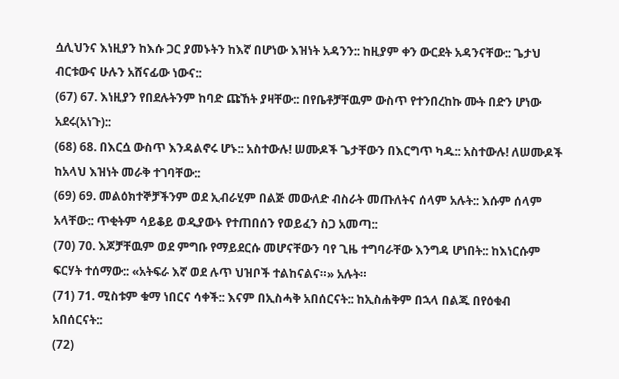ሷሊህንና እነዚያን ከእሱ ጋር ያመኑትን ከእኛ በሆነው እዝነት አዳንን:: ከዚያም ቀን ውርደት አዳንናቸው:: ጌታህ ብርቱውና ሁሉን አሸናፊው ነውና::
(67) 67. እነዚያን የበደሉትንም ከባድ ጩኸት ያዛቸው:: በየቤቶቻቸዉም ውስጥ የተንበረከኩ ሙት በድን ሆነው አደሩ(አነጉ)::
(68) 68. በእርሷ ውስጥ እንዳልኖሩ ሆኑ:: አስተውሉ! ሠሙዶች ጌታቸውን በእርግጥ ካዱ:: አስተውሉ! ለሠሙዶች ከአላህ እዝነት መራቅ ተገባቸው::
(69) 69. መልዕክተኞቻችንም ወደ ኢብራሂም በልጅ መውለድ ብስራት መጡለትና ሰላም አሉት:: እሱም ሰላም አላቸው:: ጥቂትም ሳይቆይ ወዲያውኑ የተጠበሰን የወይፈን ስጋ አመጣ::
(70) 70. እጆቻቸዉም ወደ ምግቡ የማይደርሱ መሆናቸውን ባየ ጊዜ ተግባራቸው እንግዳ ሆነበት:: ከእነርሱም ፍርሃት ተሰማው:: «አትፍራ እኛ ወደ ሉጥ ህዝቦች ተልከናልና።» አሉት።
(71) 71. ሚስቱም ቁማ ነበርና ሳቀች:: እናም በኢስሓቅ አበሰርናት:: ከኢስሐቅም በኋላ በልጁ በየዕቁብ አበሰርናት::
(72)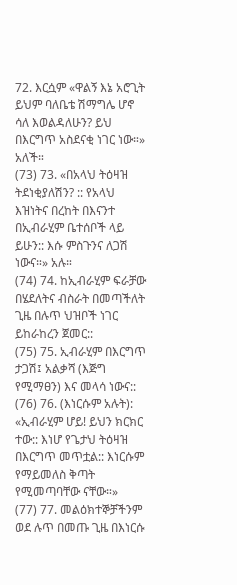72. እርሷም «ዋልኝ እኔ አሮጊት ይህም ባለቤቴ ሽማግሌ ሆኖ ሳለ እወልዳለሁን? ይህ በእርግጥ አስደናቂ ነገር ነው።» አለች።
(73) 73. «በአላህ ትዕዛዝ ትደነቂያለሽን? :: የአላህ እዝነትና በረከት በእናንተ በኢብራሂም ቤተሰቦች ላይ ይሁን:: እሱ ምስጉንና ለጋሽ ነውና።» አሉ።
(74) 74. ከኢብራሂም ፍራቻው በሄደለትና ብስራት በመጣችለት ጊዜ በሉጥ ህዝቦች ነገር ይከራከረን ጀመር::
(75) 75. ኢብራሂም በእርግጥ ታጋሽ፤ አልቃሻ (እጅግ የሚማፀን) እና መላሳ ነውና::
(76) 76. (እነርሱም አሉት): «ኢብራሂም ሆይ! ይህን ክርክር ተው:: እነሆ የጌታህ ትዕዛዝ በእርግጥ መጥቷል:: እነርሱም የማይመለስ ቅጣት የሚመጣባቸው ናቸው።»
(77) 77. መልዕክተኞቻችንም ወደ ሉጥ በመጡ ጊዜ በእነርሱ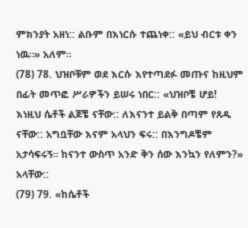ምክንያት አዘነ:: ልቡም በእነርሱ ተጨነቀ:: «ይህ ብርቱ ቀን ነዉ።» አለም።
(78) 78. ህዝቦቹም ወደ እርሱ እየተጣደፉ መጡና ከዚህም በፊት መጥፎ ሥራዎችን ይሠሩ ነበር:: «ህዝቦቼ ሆይ! እነዚህ ሴቶች ልጆቼ ናቸው:: ለእናንተ ይልቅ በጣም የጸዱ ናቸው:: አግቧቸው እናም አላህን ፍሩ:: በእንግዶቼም አታሳፍሩኝ። ከናንተ ውስጥ አንድ ቅን ሰው እንኳን የለምን?» አላቸው::
(79) 79. «ከሴቶች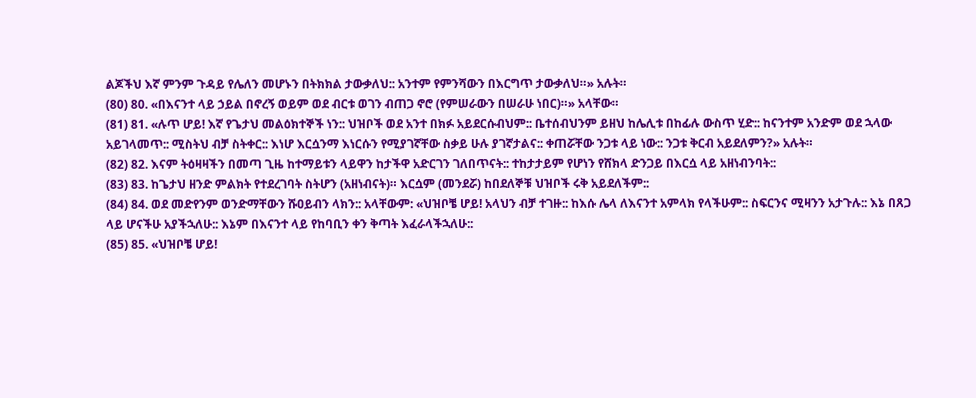ልጆችህ እኛ ምንም ጉዳይ የሌለን መሆኑን በትክክል ታውቃለህ:: አንተም የምንሻውን በእርግጥ ታውቃለህ።» አሉት።
(80) 80. «በእናንተ ላይ ኃይል በኖረኝ ወይም ወደ ብርቱ ወገን ብጠጋ ኖሮ (የምሠራውን በሠራሁ ነበር)።» አላቸው።
(81) 81. «ሉጥ ሆይ! እኛ የጌታህ መልዕክተኞች ነን:: ህዝቦች ወደ አንተ በክፉ አይደርሱብህም:: ቤተሰብህንም ይዘህ ከሌሊቱ በከፊሉ ውስጥ ሂድ:: ከናንተም አንድም ወደ ኋላው አይገላመጥ:: ሚስትህ ብቻ ስትቀር:: እነሆ እርሷንማ እነርሱን የሚያገኛቸው ስቃይ ሁሉ ያገኛታልና:: ቀጠሯቸው ንጋቱ ላይ ነው:: ንጋቱ ቅርብ አይደለምን?» አሉት።
(82) 82. እናም ትዕዛዛችን በመጣ ጊዜ ከተማይቱን ላይዋን ከታችዋ አድርገን ገለበጥናት:: ተከታታይም የሆነን የሸክላ ድንጋይ በእርሷ ላይ አዘነብንባት::
(83) 83. ከጌታህ ዘንድ ምልክት የተደረገባት ስትሆን (አዘነብናት)። እርሷም (መንደሯ) ከበደለኞቹ ህዝቦች ሩቅ አይደለችም::
(84) 84. ወደ መድየንም ወንድማቸውን ሹዐይብን ላክን:: አላቸውም: «ህዝቦቼ ሆይ! አላህን ብቻ ተገዙ:: ከእሱ ሌላ ለእናንተ አምላክ የላችሁም:: ስፍርንና ሚዛንን አታጉሉ:: እኔ በጸጋ ላይ ሆናችሁ አያችኋለሁ:: እኔም በእናንተ ላይ የከባቢን ቀን ቅጣት እፈራላችኋለሁ::
(85) 85. «ህዝቦቼ ሆይ!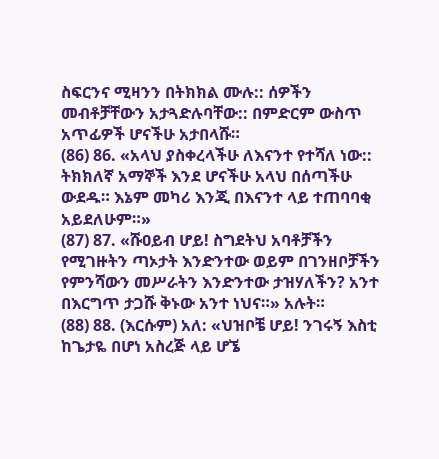ስፍርንና ሚዛንን በትክክል ሙሉ:: ሰዎችን መብቶቻቸውን አታጓድሉባቸው:: በምድርም ውስጥ አጥፊዎች ሆናችሁ አታበላሹ።
(86) 86. «አላህ ያስቀረላችሁ ለእናንተ የተሻለ ነው:: ትክክለኛ አማኞች እንደ ሆናችሁ አላህ በሰጣችሁ ውደዱ። እኔም መካሪ እንጂ በእናንተ ላይ ተጠባባቂ አይደለሁም።»
(87) 87. «ሹዐይብ ሆይ! ስግደትህ አባቶቻችን የሚገዙትን ጣኦታት እንድንተው ወይም በገንዘቦቻችን የምንሻውን መሥራትን እንድንተው ታዝሃለችን? አንተ በእርግጥ ታጋሹ ቅኑው አንተ ነህና።» አሉት።
(88) 88. (እርሱም) አለ: «ህዝቦቼ ሆይ! ንገሩኝ እስቲ ከጌታዬ በሆነ አስረጅ ላይ ሆኜ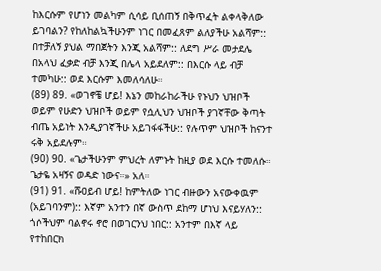ከእርሱም የሆነን መልካም ሲሳይ ቢሰጠኝ በቅጥፈት ልቀላቅለው ይገባልን? የከለከልኳችሁንም ነገር በመፈጸም ልለያችሁ አልሻም:: በተቻለኝ ያህል ማበጀትን እንጂ አልሻም:: ለደግ ሥራ መታደሌ በአላህ ፈቃድ ብቻ እንጂ በሌላ አይደለም:: በእርሱ ላይ ብቻ ተመካሁ:: ወደ እርሱም እመለሳለሁ።
(89) 89. «ወገኖቼ ሆይ! እኔን መከራከራችሁ የኑህን ህዝቦች ወይም የሁድን ህዝቦች ወይም የሷሊህን ህዝቦች ያገኛቸው ቅጣት ብጤ አይነት እንዲያገኛችሁ አይገፋፋችሁ:: የሉጥም ህዝቦች ከናንተ ሩቅ አይደሉም።
(90) 90. «ጌታችሁንም ምህረት ለምኑት ከዚያ ወደ እርሱ ተመለሱ። ጌታዬ አዛኝና ወዳድ ነውና።» አለ።
(91) 91. «ሹዐይብ ሆይ! ከምትለው ነገር ብዙውን አናውቀዉም (አይገባንም):: እኛም አንተን በኛ ውስጥ ደከማ ሆነህ እናይሃለን:: ጎሶችህም ባልኖሩ ኖሮ በወገርንህ ነበር:: አንተም በእኛ ላይ የተከበርክ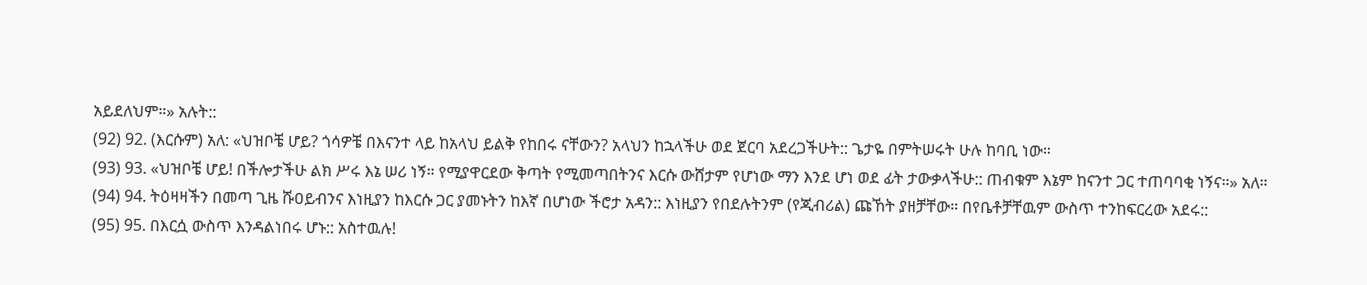አይደለህም።» አሉት::
(92) 92. (እርሱም) አለ: «ህዝቦቼ ሆይ? ጎሳዎቼ በእናንተ ላይ ከአላህ ይልቅ የከበሩ ናቸውን? አላህን ከኋላችሁ ወደ ጀርባ አደረጋችሁት:: ጌታዬ በምትሠሩት ሁሉ ከባቢ ነው።
(93) 93. «ህዝቦቼ ሆይ! በችሎታችሁ ልክ ሥሩ እኔ ሠሪ ነኝ። የሚያዋርደው ቅጣት የሚመጣበትንና እርሱ ውሸታም የሆነው ማን እንደ ሆነ ወደ ፊት ታውቃላችሁ:: ጠብቁም እኔም ከናንተ ጋር ተጠባባቂ ነኝና።» አለ።
(94) 94. ትዕዛዛችን በመጣ ጊዜ ሹዐይብንና እነዚያን ከእርሱ ጋር ያመኑትን ከእኛ በሆነው ችሮታ አዳን:: እነዚያን የበደሉትንም (የጂብሪል) ጩኸት ያዘቻቸው። በየቤቶቻቸዉም ውስጥ ተንከፍርረው አደሩ::
(95) 95. በእርሷ ውስጥ እንዳልነበሩ ሆኑ:: አስተዉሉ!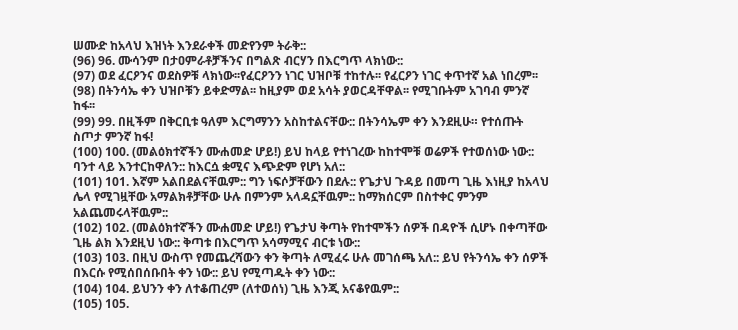ሠሙድ ከአላህ እዝነት እንደራቀች መድየንም ትራቅ::
(96) 96. ሙሳንም በታዐምራቶቻችንና በግልጽ ብርሃን በእርግጥ ላክነው::
(97) ወደ ፈርዖንና ወደስዎቹ ላክነው፡፡የፈርዖንን ነገር ህዝቦቹ ተከተሉ፡፡ የፈርዖን ነገር ቀጥተኛ አል ነበረም፡፡
(98) በትንሳኤ ቀን ህዝቦቹን ይቀድማል፡፡ ከዚያም ወደ አሳት ያወርዳቸዋል፡፡ የሚገቡትም አገባብ ምንኛ ከፋ፡፡
(99) 99. በዚችም በቅርቢቱ ዓለም እርግማንን አስከተልናቸው:: በትንሳኤም ቀን እንደዚሁ። የተሰጡት ስጦታ ምንኛ ከፋ!
(100) 100. (መልዕክተኛችን ሙሐመድ ሆይ!) ይህ ከላይ የተነገረው ከከተሞቹ ወሬዎች የተወሰነው ነው:: ባንተ ላይ እንተርከዋለን:: ከእርሷ ቋሚና እጭድም የሆነ አለ::
(101) 101. እኛም አልበደልናቸዉም:: ግን ነፍሶቻቸውን በደሉ:: የጌታህ ጉዳይ በመጣ ጊዜ እነዚያ ከአላህ ሌላ የሚገዟቸው አማልክቶቻቸው ሁሉ በምንም አላዳኗቸዉም:: ከማክሰርም በስተቀር ምንም አልጨመሩላቸዉም::
(102) 102. (መልዕክተኛችን ሙሐመድ ሆይ!) የጌታህ ቅጣት የከተሞችን ሰዎች በዳዮች ሲሆኑ በቀጣቸው ጊዜ ልክ እንደዚህ ነው:: ቅጣቱ በእርግጥ አሳማሚና ብርቱ ነው::
(103) 103. በዚህ ውስጥ የመጨረሻውን ቀን ቅጣት ለሚፈሩ ሁሉ መገሰጫ አለ:: ይህ የትንሳኤ ቀን ሰዎች በእርሱ የሚሰበሰቡበት ቀን ነው:: ይህ የሚጣዱት ቀን ነው::
(104) 104. ይህንን ቀን ለተቆጠረም (ለተወሰነ) ጊዜ እንጂ አናቆየዉም::
(105) 105.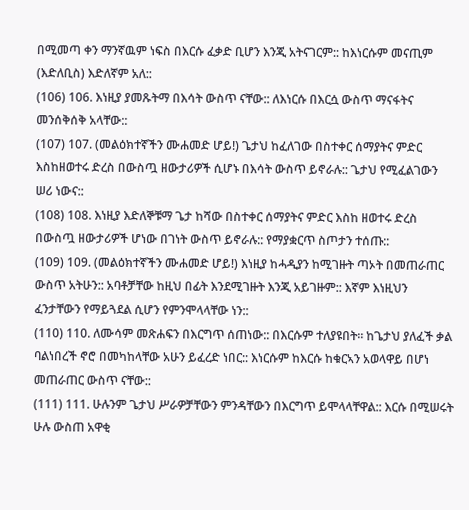በሚመጣ ቀን ማንኛዉም ነፍስ በእርሱ ፈቃድ ቢሆን እንጂ አትናገርም:: ከእነርሱም መናጢም (እድለቢስ) እድለኛም አለ::
(106) 106. እነዚያ ያመጹትማ በእሳት ውስጥ ናቸው:: ለእነርሱ በእርሷ ውስጥ ማናፋትና መንሰቅሰቅ አላቸው::
(107) 107. (መልዕክተኛችን ሙሐመድ ሆይ!) ጌታህ ከፈለገው በስተቀር ሰማያትና ምድር እስከዘወተሩ ድረስ በውስጧ ዘውታሪዎች ሲሆኑ በእሳት ውስጥ ይኖራሉ:: ጌታህ የሚፈልገውን ሠሪ ነውና::
(108) 108. እነዚያ እድለኞቹማ ጌታ ከሻው በስተቀር ሰማያትና ምድር እስከ ዘወተሩ ድረስ በውስጧ ዘውታሪዎች ሆነው በገነት ውስጥ ይኖራሉ:: የማያቋርጥ ስጦታን ተሰጡ::
(109) 109. (መልዕክተኛችን ሙሐመድ ሆይ!) እነዚያ ከሓዲያን ከሚገዙት ጣኦት በመጠራጠር ውስጥ አትሁን:: አባቶቻቸው ከዚህ በፊት እንደሚገዙት እንጂ አይገዙም:: እኛም እነዚህን ፈንታቸውን የማይጓደል ሲሆን የምንሞላላቸው ነን::
(110) 110. ለሙሳም መጽሐፍን በእርግጥ ሰጠነው:: በእርሱም ተለያዩበት። ከጌታህ ያለፈች ቃል ባልነበረች ኖሮ በመካከላቸው አሁን ይፈረድ ነበር:: እነርሱም ከእርሱ ከቁርኣን አወላዋይ በሆነ መጠራጠር ውስጥ ናቸው::
(111) 111. ሁሉንም ጌታህ ሥራዎቻቸውን ምንዳቸውን በእርግጥ ይሞላላቸዋል:: እርሱ በሚሠሩት ሁሉ ውስጠ አዋቂ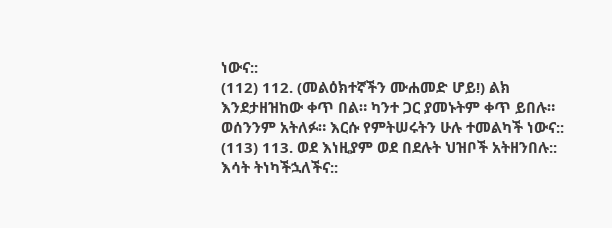ነውና::
(112) 112. (መልዕክተኛችን ሙሐመድ ሆይ!) ልክ እንደታዘዝከው ቀጥ በል። ካንተ ጋር ያመኑትም ቀጥ ይበሉ። ወሰንንም አትለፉ። እርሱ የምትሠሩትን ሁሉ ተመልካች ነውና::
(113) 113. ወደ እነዚያም ወደ በደሉት ህዝቦች አትዘንበሉ:: እሳት ትነካችኋለችና::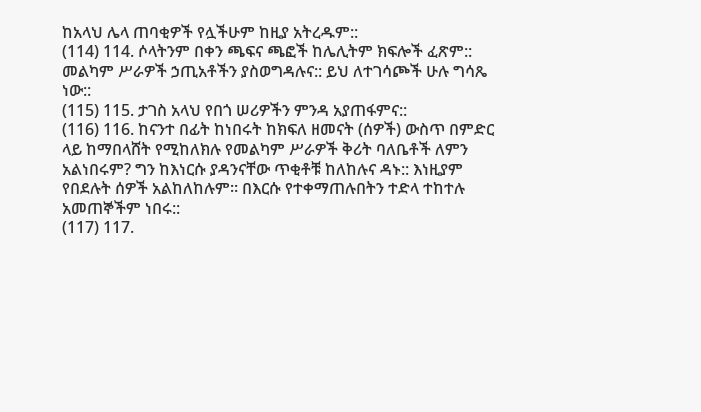ከአላህ ሌላ ጠባቂዎች የሏችሁም ከዚያ አትረዱም::
(114) 114. ሶላትንም በቀን ጫፍና ጫፎች ከሌሊትም ክፍሎች ፈጽም:: መልካም ሥራዎች ኃጢአቶችን ያስወግዳሉና:: ይህ ለተገሳጮች ሁሉ ግሳጼ ነው::
(115) 115. ታገስ አላህ የበጎ ሠሪዎችን ምንዳ አያጠፋምና::
(116) 116. ከናንተ በፊት ከነበሩት ከክፍለ ዘመናት (ሰዎች) ውስጥ በምድር ላይ ከማበላሸት የሚከለክሉ የመልካም ሥራዎች ቅሪት ባለቤቶች ለምን አልነበሩም? ግን ከእነርሱ ያዳንናቸው ጥቂቶቹ ከለከሉና ዳኑ:: እነዚያም የበደሉት ሰዎች አልከለከሉም። በእርሱ የተቀማጠሉበትን ተድላ ተከተሉ አመጠኞችም ነበሩ::
(117) 117.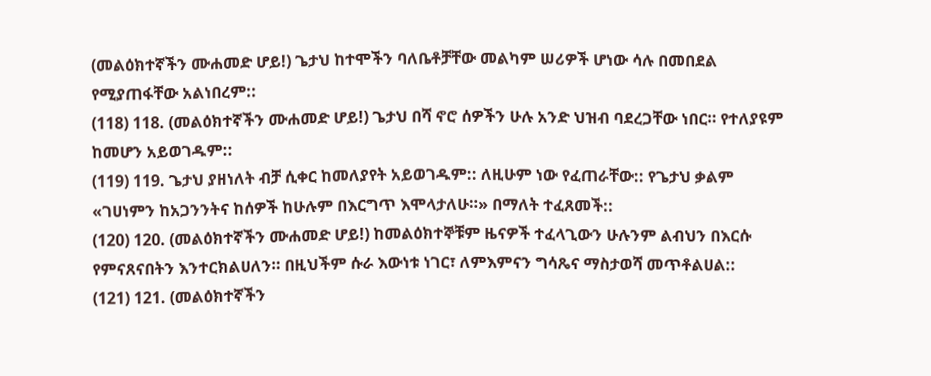(መልዕክተኛችን ሙሐመድ ሆይ!) ጌታህ ከተሞችን ባለቤቶቻቸው መልካም ሠሪዎች ሆነው ሳሉ በመበደል የሚያጠፋቸው አልነበረም::
(118) 118. (መልዕክተኛችን ሙሐመድ ሆይ!) ጌታህ በሻ ኖሮ ሰዎችን ሁሉ አንድ ህዝብ ባደረጋቸው ነበር። የተለያዩም ከመሆን አይወገዱም::
(119) 119. ጌታህ ያዘነለት ብቻ ሲቀር ከመለያየት አይወገዱም:: ለዚሁም ነው የፈጠራቸው:: የጌታህ ቃልም «ገሀነምን ከአጋንንትና ከሰዎች ከሁሉም በእርግጥ እሞላታለሁ።» በማለት ተፈጸመች::
(120) 120. (መልዕክተኛችን ሙሐመድ ሆይ!) ከመልዕክተኞቹም ዜናዎች ተፈላጊውን ሁሉንም ልብህን በእርሱ የምናጸናበትን እንተርክልሀለን። በዚህችም ሱራ እውነቱ ነገር፣ ለምእምናን ግሳጼና ማስታወሻ መጥቶልሀል::
(121) 121. (መልዕክተኛችን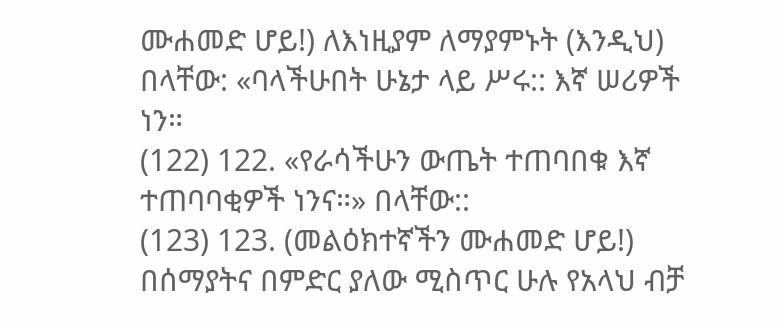ሙሐመድ ሆይ!) ለእነዚያም ለማያምኑት (እንዲህ) በላቸው: «ባላችሁበት ሁኔታ ላይ ሥሩ:: እኛ ሠሪዎች ነን።
(122) 122. «የራሳችሁን ውጤት ተጠባበቁ እኛ ተጠባባቂዎች ነንና።» በላቸው::
(123) 123. (መልዕክተኛችን ሙሐመድ ሆይ!) በሰማያትና በምድር ያለው ሚስጥር ሁሉ የአላህ ብቻ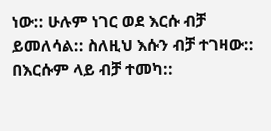ነው:: ሁሉም ነገር ወደ እርሱ ብቻ ይመለሳል:: ስለዚህ እሱን ብቻ ተገዛው:: በእርሱም ላይ ብቻ ተመካ::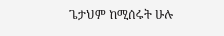ጌታህም ከሚሰሩት ሁሉ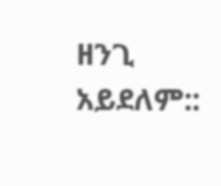ዘንጊ አይደለም::